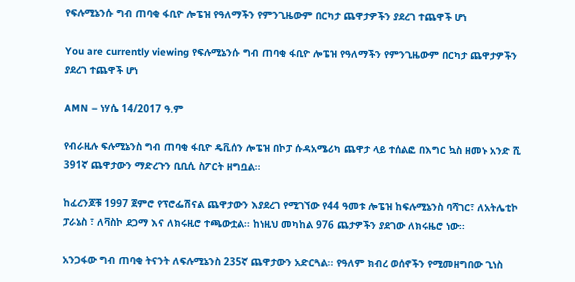የፍሉሚኔንሱ ግብ ጠባቂ ፋቢዮ ሎፔዝ የዓለማችን የምንጊዜውም በርካታ ጨዋታዎችን ያደረገ ተጨዋች ሆነ

You are currently viewing የፍሉሚኔንሱ ግብ ጠባቂ ፋቢዮ ሎፔዝ የዓለማችን የምንጊዜውም በርካታ ጨዋታዎችን ያደረገ ተጨዋች ሆነ

AMN – ነሃሴ 14/2017 ዓ.ም

የብራዚሉ ፍሉሚኔንስ ግብ ጠባቂ ፋቢዮ ዴቪሰን ሎፔዝ በኮፓ ሱዳአሜሪካ ጨዋታ ላይ ተሰልፎ በእግር ኳስ ዘመኑ አንድ ሺ 391ኛ ጨዋታውን ማድረጉን ቢቢሲ ስፖርት ዘግቧል፡፡

ከፈረንጆቹ 1997 ጀምሮ የፕሮፌሽናል ጨዋታውን እያደረገ የሚገኘው የ44 ዓመቱ ሎፔዝ ከፍሉሚኔንስ ባሻገር፣ ለአትሌቲኮ ፓራኔስ ፣ ለቫስኮ ደጋማ እና ለክሩዚሮ ተጫውቷል፡፡ ከነዚህ መካከል 976 ጨታዎችን ያደገው ለክሩዜሮ ነው፡፡

አንጋፋው ግብ ጠባቂ ትናንት ለፍሉሚኔንስ 235ኛ ጨዋታውን አድርጓል፡፡ የዓለም ክብረ ወሰኖችን የሚመዘግበው ጊነስ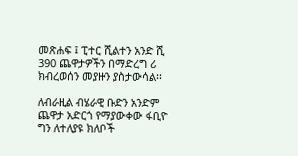መጽሐፍ ፤ ፒተር ሺልተን አንድ ሺ 390 ጨዋታዎችን በማድረግ ሪ ክብረወሰን መያዙን ያስታውሳል፡፡

ለብራዚል ብሄራዊ ቡድን አንድም ጨዋታ አድርጎ የማያውቀው ፋቢዮ ግን ለተለያዩ ክለቦች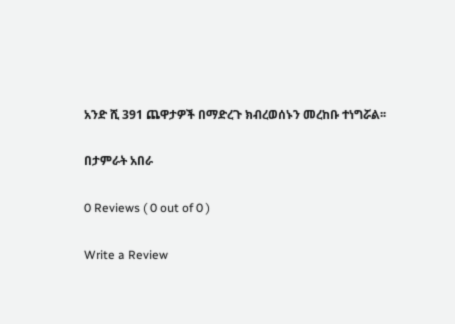አንድ ሺ 391 ጨዋታዎች በማድረጉ ክብረወሰኑን መረከቡ ተነግሯል፡፡

በታምራት አበራ

0 Reviews ( 0 out of 0 )

Write a Review